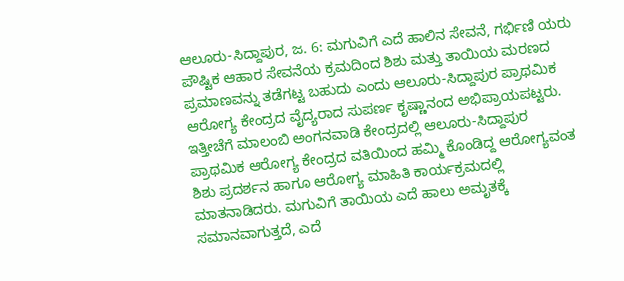ಆಲೂರು-ಸಿದ್ದಾಪುರ, ಜ. 6: ಮಗುವಿಗೆ ಎದೆ ಹಾಲಿನ ಸೇವನೆ, ಗರ್ಭಿಣಿ ಯರು ಪೌಷ್ಟಿಕ ಆಹಾರ ಸೇವನೆಯ ಕ್ರಮದಿಂದ ಶಿಶು ಮತ್ತು ತಾಯಿಯ ಮರಣದ ಪ್ರಮಾಣವನ್ನು ತಡೆಗಟ್ಟ ಬಹುದು ಎಂದು ಆಲೂರು-ಸಿದ್ದಾಪುರ ಪ್ರಾಥಮಿಕ ಆರೋಗ್ಯ ಕೇಂದ್ರದ ವೈದ್ಯರಾದ ಸುಪರ್ಣ ಕೃಷ್ಣಾನಂದ ಅಭಿಪ್ರಾಯಪಟ್ಟರು.
ಇತ್ತೀಚೆಗೆ ಮಾಲಂಬಿ ಅಂಗನವಾಡಿ ಕೇಂದ್ರದಲ್ಲಿ ಆಲೂರು-ಸಿದ್ದಾಪುರ ಪ್ರಾಥಮಿಕ ಆರೋಗ್ಯ ಕೇಂದ್ರದ ವತಿಯಿಂದ ಹಮ್ಮಿ ಕೊಂಡಿದ್ದ ಆರೋಗ್ಯವಂತ ಶಿಶು ಪ್ರದರ್ಶನ ಹಾಗೂ ಆರೋಗ್ಯ ಮಾಹಿತಿ ಕಾರ್ಯಕ್ರಮದಲ್ಲಿ ಮಾತನಾಡಿದರು. ಮಗುವಿಗೆ ತಾಯಿಯ ಎದೆ ಹಾಲು ಅಮೃತಕ್ಕೆ ಸಮಾನವಾಗುತ್ತದೆ, ಎದೆ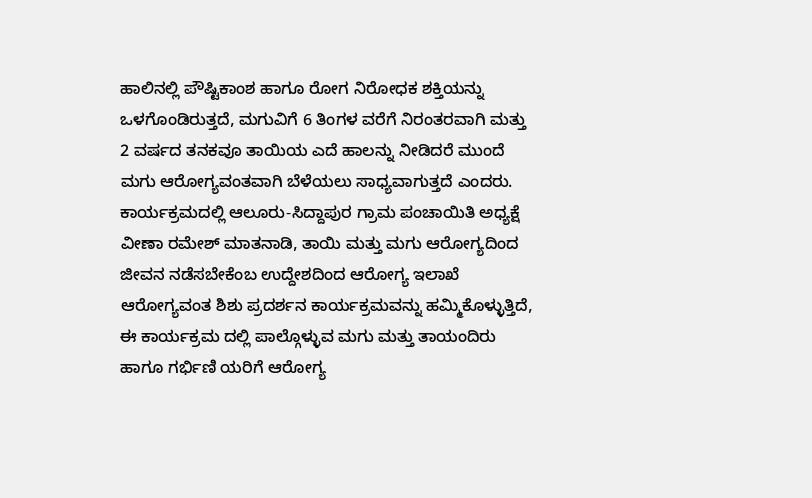ಹಾಲಿನಲ್ಲಿ ಪೌಷ್ಟಿಕಾಂಶ ಹಾಗೂ ರೋಗ ನಿರೋಧಕ ಶಕ್ತಿಯನ್ನು ಒಳಗೊಂಡಿರುತ್ತದೆ, ಮಗುವಿಗೆ 6 ತಿಂಗಳ ವರೆಗೆ ನಿರಂತರವಾಗಿ ಮತ್ತು 2 ವರ್ಷದ ತನಕವೂ ತಾಯಿಯ ಎದೆ ಹಾಲನ್ನು ನೀಡಿದರೆ ಮುಂದೆ ಮಗು ಆರೋಗ್ಯವಂತವಾಗಿ ಬೆಳೆಯಲು ಸಾಧ್ಯವಾಗುತ್ತದೆ ಎಂದರು. ಕಾರ್ಯಕ್ರಮದಲ್ಲಿ ಆಲೂರು-ಸಿದ್ದಾಪುರ ಗ್ರಾಮ ಪಂಚಾಯಿತಿ ಅಧ್ಯಕ್ಷೆ ವೀಣಾ ರಮೇಶ್ ಮಾತನಾಡಿ, ತಾಯಿ ಮತ್ತು ಮಗು ಆರೋಗ್ಯದಿಂದ ಜೀವನ ನಡೆಸಬೇಕೆಂಬ ಉದ್ದೇಶದಿಂದ ಆರೋಗ್ಯ ಇಲಾಖೆ ಆರೋಗ್ಯವಂತ ಶಿಶು ಪ್ರದರ್ಶನ ಕಾರ್ಯಕ್ರಮವನ್ನು ಹಮ್ಮಿಕೊಳ್ಳುತ್ತಿದೆ, ಈ ಕಾರ್ಯಕ್ರಮ ದಲ್ಲಿ ಪಾಲ್ಗೊಳ್ಳುವ ಮಗು ಮತ್ತು ತಾಯಂದಿರು ಹಾಗೂ ಗರ್ಭಿಣಿ ಯರಿಗೆ ಆರೋಗ್ಯ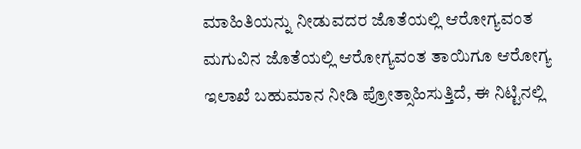ಮಾಹಿತಿಯನ್ನು ನೀಡುವದರ ಜೊತೆಯಲ್ಲಿ ಆರೋಗ್ಯವಂತ ಮಗುವಿನ ಜೊತೆಯಲ್ಲಿ ಆರೋಗ್ಯವಂತ ತಾಯಿಗೂ ಆರೋಗ್ಯ ಇಲಾಖೆ ಬಹುಮಾನ ನೀಡಿ ಪ್ರೋತ್ಸಾಹಿಸುತ್ತಿದೆ, ಈ ನಿಟ್ಟಿನಲ್ಲಿ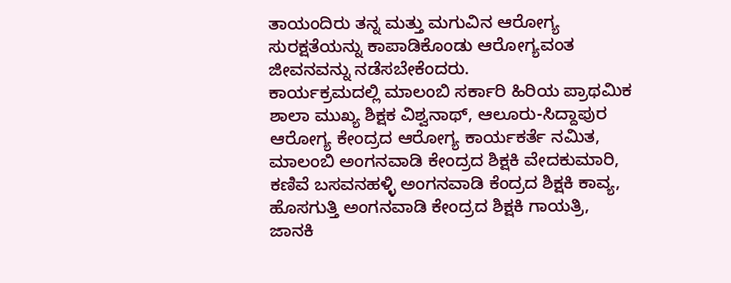ತಾಯಂದಿರು ತನ್ನ ಮತ್ತು ಮಗುವಿನ ಆರೋಗ್ಯ ಸುರಕ್ಷತೆಯನ್ನು ಕಾಪಾಡಿಕೊಂಡು ಆರೋಗ್ಯವಂತ ಜೀವನವನ್ನು ನಡೆಸಬೇಕೆಂದರು.
ಕಾರ್ಯಕ್ರಮದಲ್ಲಿ ಮಾಲಂಬಿ ಸರ್ಕಾರಿ ಹಿರಿಯ ಪ್ರಾಥಮಿಕ ಶಾಲಾ ಮುಖ್ಯ ಶಿಕ್ಷಕ ವಿಶ್ವನಾಥ್, ಆಲೂರು-ಸಿದ್ದಾಪುರ ಆರೋಗ್ಯ ಕೇಂದ್ರದ ಆರೋಗ್ಯ ಕಾರ್ಯಕರ್ತೆ ನಮಿತ, ಮಾಲಂಬಿ ಅಂಗನವಾಡಿ ಕೇಂದ್ರದ ಶಿಕ್ಷಕಿ ವೇದಕುಮಾರಿ, ಕಣಿವೆ ಬಸವನಹಳ್ಳಿ ಅಂಗನವಾಡಿ ಕೆಂದ್ರದ ಶಿಕ್ಷಕಿ ಕಾವ್ಯ, ಹೊಸಗುತ್ತಿ ಅಂಗನವಾಡಿ ಕೇಂದ್ರದ ಶಿಕ್ಷಕಿ ಗಾಯತ್ರಿ, ಜಾನಕಿ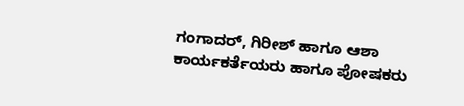ಗಂಗಾದರ್, ಗಿರೀಶ್ ಹಾಗೂ ಆಶಾ ಕಾರ್ಯಕರ್ತೆಯರು ಹಾಗೂ ಪೋಷಕರು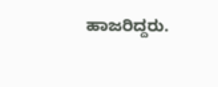ಹಾಜರಿದ್ದರು.